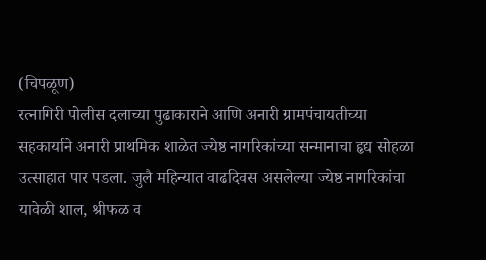(चिपळूण)
रत्नागिरी पोलीस दलाच्या पुढाकाराने आणि अनारी ग्रामपंचायतीच्या सहकार्याने अनारी प्राथमिक शाळेत ज्येष्ठ नागरिकांच्या सन्मानाचा हृद्य सोहळा उत्साहात पार पडला. जुलै महिन्यात वाढदिवस असलेल्या ज्येष्ठ नागरिकांचा यावेळी शाल, श्रीफळ व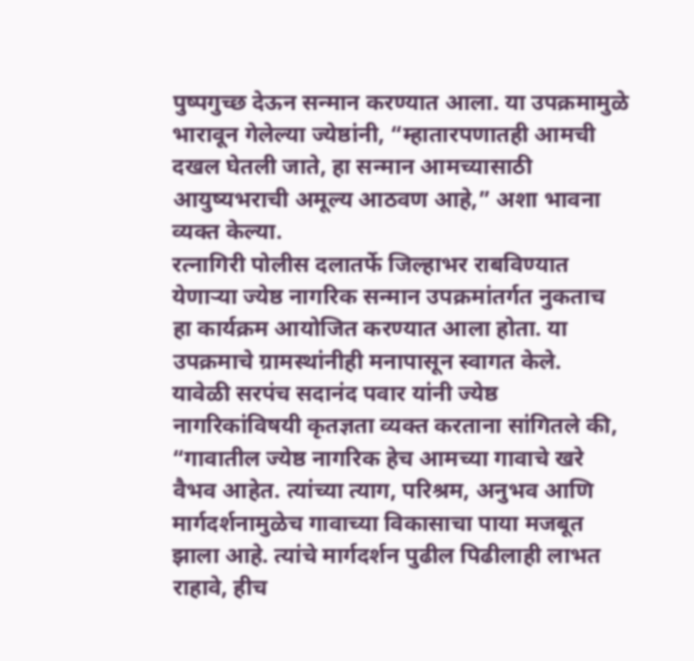पुष्पगुच्छ देऊन सन्मान करण्यात आला. या उपक्रमामुळे भारावून गेलेल्या ज्येष्ठांनी, “म्हातारपणातही आमची दखल घेतली जाते, हा सन्मान आमच्यासाठी आयुष्यभराची अमूल्य आठवण आहे,” अशा भावना व्यक्त केल्या.
रत्नागिरी पोलीस दलातर्फे जिल्हाभर राबविण्यात येणाऱ्या ज्येष्ठ नागरिक सन्मान उपक्रमांतर्गत नुकताच हा कार्यक्रम आयोजित करण्यात आला होता. या उपक्रमाचे ग्रामस्थांनीही मनापासून स्वागत केले.
यावेळी सरपंच सदानंद पवार यांनी ज्येष्ठ नागरिकांविषयी कृतज्ञता व्यक्त करताना सांगितले की, “गावातील ज्येष्ठ नागरिक हेच आमच्या गावाचे खरे वैभव आहेत. त्यांच्या त्याग, परिश्रम, अनुभव आणि मार्गदर्शनामुळेच गावाच्या विकासाचा पाया मजबूत झाला आहे. त्यांचे मार्गदर्शन पुढील पिढीलाही लाभत राहावे, हीच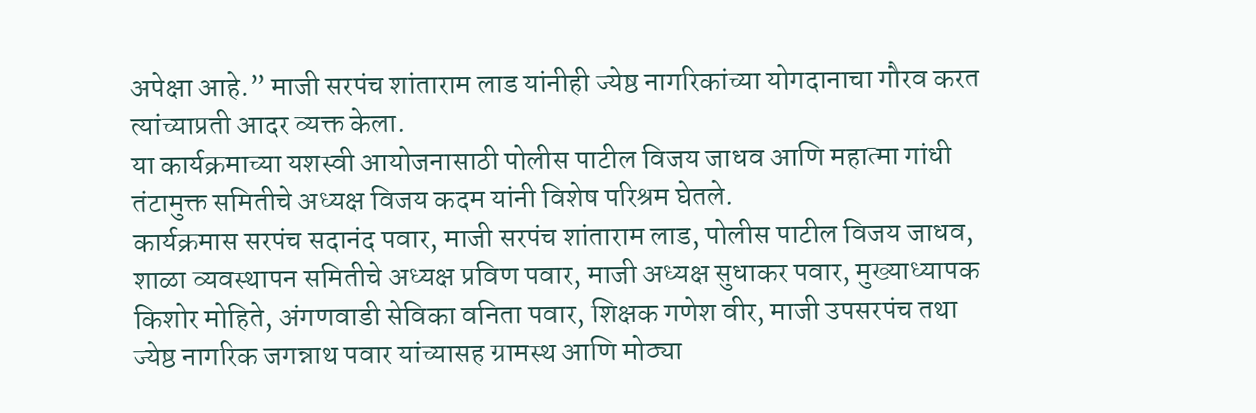अपेक्षा आहे.” माजी सरपंच शांताराम लाड यांनीही ज्येष्ठ नागरिकांच्या योगदानाचा गौरव करत त्यांच्याप्रती आदर व्यक्त केला.
या कार्यक्रमाच्या यशस्वी आयोजनासाठी पोलीस पाटील विजय जाधव आणि महात्मा गांधी तंटामुक्त समितीचे अध्यक्ष विजय कदम यांनी विशेष परिश्रम घेतले.
कार्यक्रमास सरपंच सदानंद पवार, माजी सरपंच शांताराम लाड, पोलीस पाटील विजय जाधव, शाळा व्यवस्थापन समितीचे अध्यक्ष प्रविण पवार, माजी अध्यक्ष सुधाकर पवार, मुख्याध्यापक किशोर मोहिते, अंगणवाडी सेविका वनिता पवार, शिक्षक गणेश वीर, माजी उपसरपंच तथा ज्येष्ठ नागरिक जगन्नाथ पवार यांच्यासह ग्रामस्थ आणि मोठ्या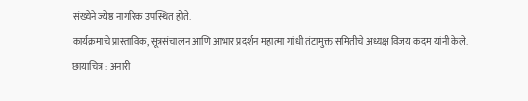संख्येने ज्येष्ठ नागरिक उपस्थित होते.
कार्यक्रमाचे प्रास्ताविक, सूत्रसंचालन आणि आभार प्रदर्शन महात्मा गांधी तंटामुक्त समितीचे अध्यक्ष विजय कदम यांनी केले.
छायाचित्र : अनारी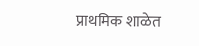प्राथमिक शाळेत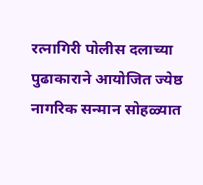रत्नागिरी पोलीस दलाच्या पुढाकाराने आयोजित ज्येष्ठ नागरिक सन्मान सोहळ्यात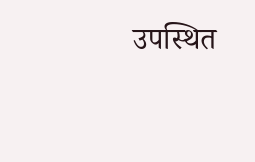उपस्थित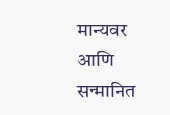मान्यवर आणि सन्मानित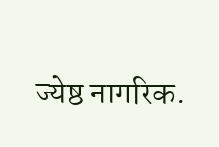ज्येष्ठ नागरिक.